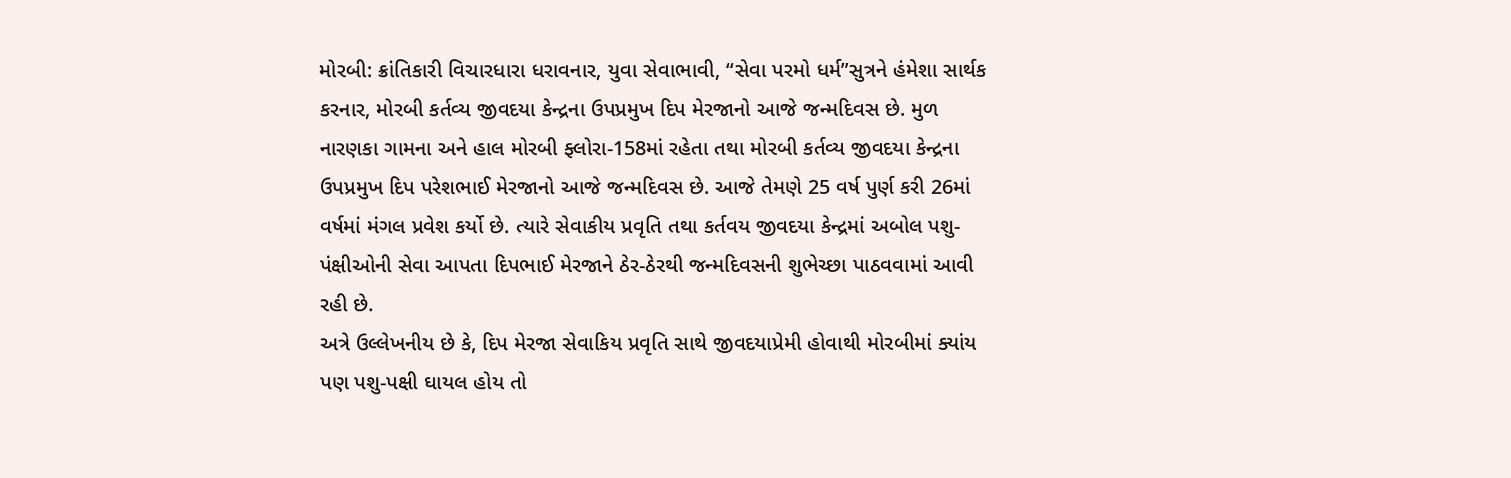મોરબી: ક્રાંતિકારી વિચારધારા ધરાવનાર, યુવા સેવાભાવી, “સેવા પરમો ધર્મ”સુત્રને હંમેશા સાર્થક કરનાર, મોરબી કર્તવ્ય જીવદયા કેન્દ્રના ઉપપ્રમુખ દિપ મેરજાનો આજે જન્મદિવસ છે. મુળ નારણકા ગામના અને હાલ મોરબી ફ્લોરા-158માં રહેતા તથા મોરબી કર્તવ્ય જીવદયા કેન્દ્રના ઉપપ્રમુખ દિપ પરેશભાઈ મેરજાનો આજે જન્મદિવસ છે. આજે તેમણે 25 વર્ષ પુર્ણ કરી 26માં વર્ષમાં મંગલ પ્રવેશ કર્યો છે. ત્યારે સેવાકીય પ્રવૃતિ તથા કર્તવય જીવદયા કેન્દ્રમાં અબોલ પશુ-પંક્ષીઓની સેવા આપતા દિપભાઈ મેરજાને ઠેર-ઠેરથી જન્મદિવસની શુભેચ્છા પાઠવવામાં આવી રહી છે.
અત્રે ઉલ્લેખનીય છે કે, દિપ મેરજા સેવાકિય પ્રવૃતિ સાથે જીવદયાપ્રેમી હોવાથી મોરબીમાં ક્યાંય પણ પશુ-પક્ષી ઘાયલ હોય તો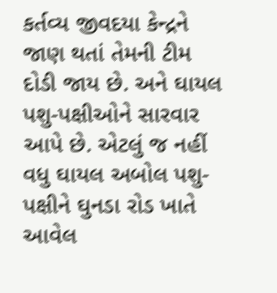કર્તવ્ય જીવદયા કેન્દ્રને જાણ થતાં તેમની ટીમ દોડી જાય છે. અને ઘાયલ પશુ-પક્ષીઓને સારવાર આપે છે. એટલું જ નહીં વધુ ઘાયલ અબોલ પશુ-પક્ષીને ઘુનડા રોડ ખાતે આવેલ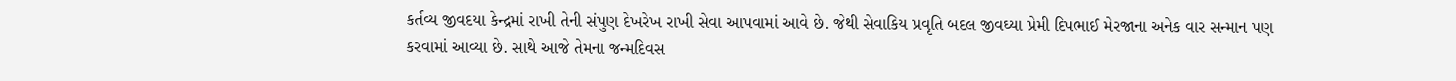કર્તવ્ય જીવદયા કેન્દ્રમાં રાખી તેની સંપુણ દેખરેખ રાખી સેવા આપવામાં આવે છે. જેથી સેવાકિય પ્રવૃતિ બદલ જીવઘ્યા પ્રેમી દિપભાઈ મેરજાના અનેક વાર સન્માન પણ કરવામાં આવ્યા છે. સાથે આજે તેમના જન્મદિવસ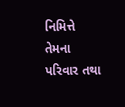નિમિત્તે તેમના પરિવાર તથા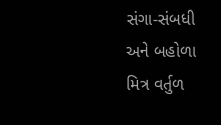સંગા-સંબધી અને બહોળા મિત્ર વર્તુળ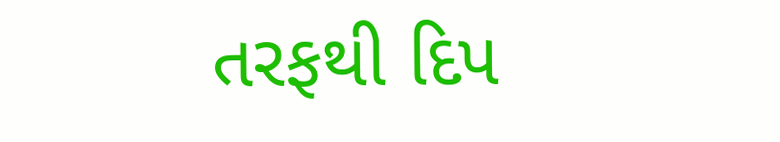તરફથી દિપ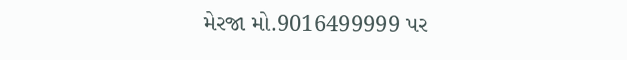મેરજા મો.9016499999 પર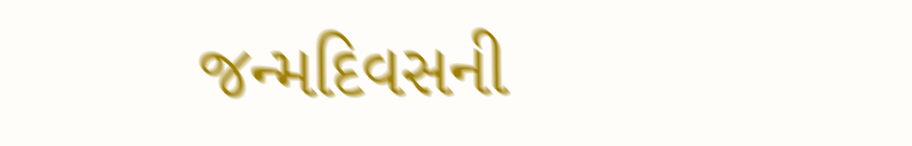જન્મદિવસની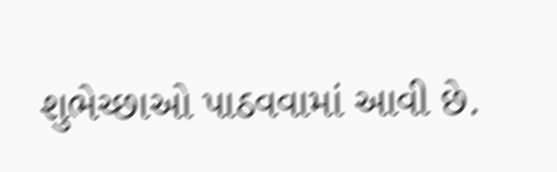શુભેચ્છાઓ પાઠવવામાં આવી છે.